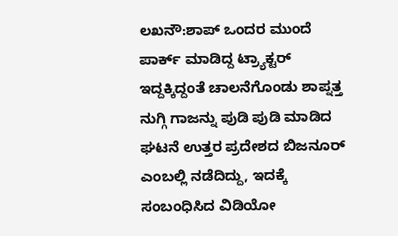ಲಖನೌ:ಶಾಪ್ ಒಂದರ ಮುಂದೆ ಪಾರ್ಕ್ ಮಾಡಿದ್ದ ಟ್ರ್ಯಾಕ್ಟರ್ ಇದ್ದಕ್ಕಿದ್ದಂತೆ ಚಾಲನೆಗೊಂಡು ಶಾಪ್ನತ್ತ ನುಗ್ಗಿ ಗಾಜನ್ನು ಪುಡಿ ಪುಡಿ ಮಾಡಿದ ಘಟನೆ ಉತ್ತರ ಪ್ರದೇಶದ ಬಿಜನೂರ್ ಎಂಬಲ್ಲಿ ನಡೆದಿದ್ದು, ಇದಕ್ಕೆ ಸಂಬಂಧಿಸಿದ ವಿಡಿಯೋ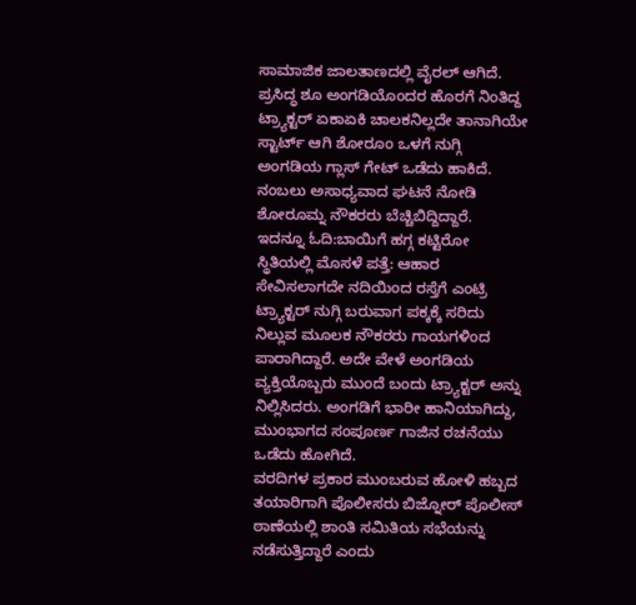ಸಾಮಾಜಿಕ ಜಾಲತಾಣದಲ್ಲಿ ವೈರಲ್ ಆಗಿದೆ.
ಪ್ರಸಿದ್ಧ ಶೂ ಅಂಗಡಿಯೊಂದರ ಹೊರಗೆ ನಿಂತಿದ್ದ ಟ್ರ್ಯಾಕ್ಟರ್ ಏಕಾಏಕಿ ಚಾಲಕನಿಲ್ಲದೇ ತಾನಾಗಿಯೇ ಸ್ಟಾರ್ಟ್ ಆಗಿ ಶೋರೂಂ ಒಳಗೆ ನುಗ್ಗಿ ಅಂಗಡಿಯ ಗ್ಲಾಸ್ ಗೇಟ್ ಒಡೆದು ಹಾಕಿದೆ. ನಂಬಲು ಅಸಾಧ್ಯವಾದ ಘಟನೆ ನೋಡಿ ಶೋರೂಮ್ನ ನೌಕರರು ಬೆಚ್ಚಿಬಿದ್ದಿದ್ದಾರೆ.
ಇದನ್ನೂ ಓದಿ:ಬಾಯಿಗೆ ಹಗ್ಗ ಕಟ್ಟಿರೋ ಸ್ಥಿತಿಯಲ್ಲಿ ಮೊಸಳೆ‌ ಪತ್ತೆ: ಆಹಾರ ಸೇವಿಸಲಾಗದೇ ನದಿಯಿಂದ ರಸ್ತೆಗೆ ಎಂಟ್ರಿ
ಟ್ರ್ಯಾಕ್ಟರ್ ನುಗ್ಗಿ ಬರುವಾಗ ಪಕ್ಕಕ್ಕೆ ಸರಿದು ನಿಲ್ಲುವ ಮೂಲಕ ನೌಕರರು ಗಾಯಗಳಿಂದ ಪಾರಾಗಿದ್ದಾರೆ. ಅದೇ ವೇಳೆ ಅಂಗಡಿಯ ವ್ಯಕ್ತಿಯೊಬ್ಬರು ಮುಂದೆ ಬಂದು ಟ್ರ್ಯಾಕ್ಟರ್ ಅನ್ನು ನಿಲ್ಲಿಸಿದರು. ಅಂಗಡಿಗೆ ಭಾರೀ ಹಾನಿಯಾಗಿದ್ದು, ಮುಂಭಾಗದ ಸಂಪೂರ್ಣ ಗಾಜಿನ ರಚನೆಯು ಒಡೆದು ಹೋಗಿದೆ.
ವರದಿಗಳ ಪ್ರಕಾರ ಮುಂಬರುವ ಹೋಳಿ ಹಬ್ಬದ ತಯಾರಿಗಾಗಿ ಪೊಲೀಸರು ಬಿಜ್ನೋರ್ ಪೊಲೀಸ್ ಠಾಣೆಯಲ್ಲಿ ಶಾಂತಿ ಸಮಿತಿಯ ಸಭೆಯನ್ನು ನಡೆಸುತ್ತಿದ್ದಾರೆ ಎಂದು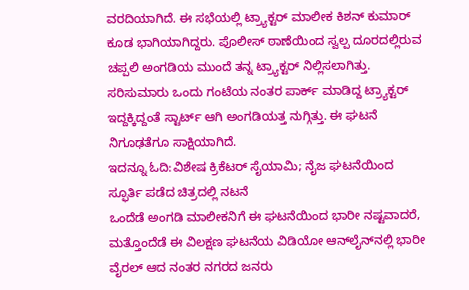ವರದಿಯಾಗಿದೆ. ಈ ಸಭೆಯಲ್ಲಿ ಟ್ರ್ಯಾಕ್ಟರ್ ಮಾಲೀಕ ಕಿಶನ್ ಕುಮಾರ್ ಕೂಡ ಭಾಗಿಯಾಗಿದ್ದರು. ಪೊಲೀಸ್ ಠಾಣೆಯಿಂದ ಸ್ವಲ್ಪ ದೂರದಲ್ಲಿರುವ ಚಪ್ಪಲಿ ಅಂಗಡಿಯ ಮುಂದೆ ತನ್ನ ಟ್ರ್ಯಾಕ್ಟರ್ ನಿಲ್ಲಿಸಲಾಗಿತ್ತು. ಸರಿಸುಮಾರು ಒಂದು ಗಂಟೆಯ ನಂತರ ಪಾರ್ಕ್ ಮಾಡಿದ್ದ ಟ್ರ್ಯಾಕ್ಟರ್ ಇದ್ದಕ್ಕಿದ್ದಂತೆ ಸ್ಟಾರ್ಟ್ ಆಗಿ ಅಂಗಡಿಯತ್ತ ನುಗ್ಗಿತ್ತು. ಈ ಘಟನೆ ನಿಗೂಢತೆಗೂ ಸಾಕ್ಷಿಯಾಗಿದೆ.
ಇದನ್ನೂ ಓದಿ:ವಿಶೇಷ ಕ್ರಿಕೆಟರ್ ಸೈಯಾಮಿ; ನೈಜ ಘಟನೆಯಿಂದ ಸ್ಫೂರ್ತಿ ಪಡೆದ ಚಿತ್ರದಲ್ಲಿ ನಟನೆ
ಒಂದೆಡೆ ಅಂಗಡಿ ಮಾಲೀಕನಿಗೆ ಈ ಘಟನೆಯಿಂದ ಭಾರೀ ನಷ್ಟವಾದರೆ, ಮತ್ತೊಂದೆಡೆ ಈ ವಿಲಕ್ಷಣ ಘಟನೆಯ ವಿಡಿಯೋ ಆನ್‌ಲೈನ್‌ನಲ್ಲಿ ಭಾರೀ ವೈರಲ್ ಆದ ನಂತರ ನಗರದ ಜನರು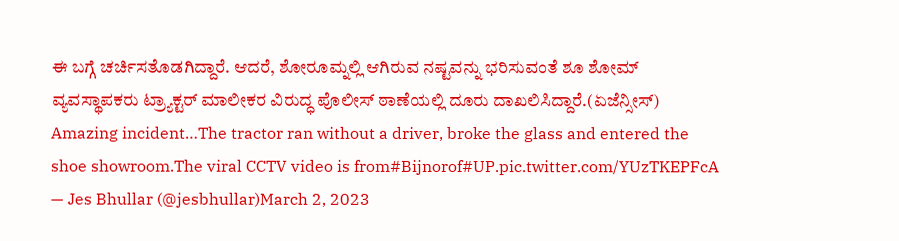ಈ ಬಗ್ಗೆ ಚರ್ಚಿಸತೊಡಗಿದ್ದಾರೆ. ಆದರೆ, ಶೋರೂಮ್ನಲ್ಲಿ ಆಗಿರುವ ನಷ್ಟವನ್ನು ಭರಿಸುವಂತೆ ಶೂ ಶೋಮ್ ವ್ಯವಸ್ಥಾಪಕರು ಟ್ರ್ಯಾಕ್ಟರ್ ಮಾಲೀಕರ ವಿರುದ್ಧ ಪೊಲೀಸ್ ಠಾಣೆಯಲ್ಲಿ ದೂರು ದಾಖಲಿಸಿದ್ದಾರೆ.(ಏಜೆನ್ಸೀಸ್)
Amazing incident…The tractor ran without a driver, broke the glass and entered the shoe showroom.The viral CCTV video is from#Bijnorof#UP.pic.twitter.com/YUzTKEPFcA
— Jes Bhullar (@jesbhullar)March 2, 2023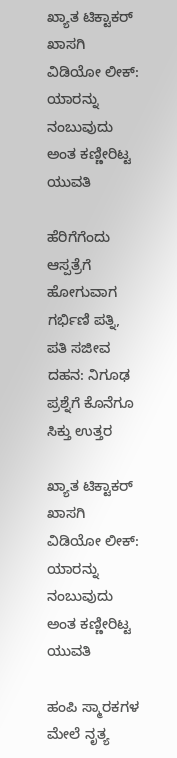ಖ್ಯಾತ ಟಿಕ್ಟಾಕರ್ ಖಾಸಗಿ ವಿಡಿಯೋ ಲೀಕ್: ಯಾರನ್ನು ನಂಬುವುದು ಅಂತ ಕಣ್ಣೀರಿಟ್ಟ ಯುವತಿ

ಹೆರಿಗೆಗೆಂದು ಆಸ್ಪತ್ರೆಗೆ ಹೋಗುವಾಗ ಗರ್ಭಿಣಿ ಪತ್ನಿ, ಪತಿ ಸಜೀವ ದಹನ: ನಿಗೂಢ ಪ್ರಶ್ನೆಗೆ ಕೊನೆಗೂ ಸಿಕ್ತು ಉತ್ತರ

ಖ್ಯಾತ ಟಿಕ್ಟಾಕರ್ ಖಾಸಗಿ ವಿಡಿಯೋ ಲೀಕ್: ಯಾರನ್ನು ನಂಬುವುದು ಅಂತ ಕಣ್ಣೀರಿಟ್ಟ ಯುವತಿ

ಹಂಪಿ ಸ್ಮಾರಕಗಳ ಮೇಲೆ ನೃತ್ಯ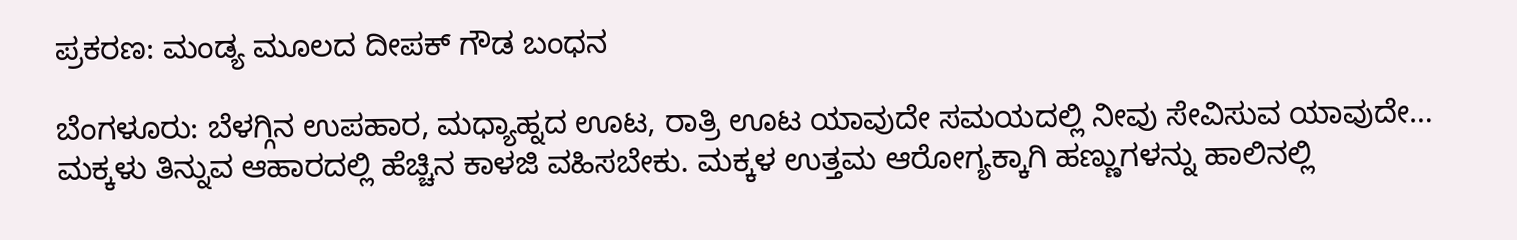ಪ್ರಕರಣ: ಮಂಡ್ಯ ಮೂಲದ ದೀಪಕ್ ಗೌಡ ಬಂಧನ

ಬೆಂಗಳೂರು: ಬೆಳಗ್ಗಿನ ಉಪಹಾರ, ಮಧ್ಯಾಹ್ನದ ಊಟ, ರಾತ್ರಿ ಊಟ ಯಾವುದೇ ಸಮಯದಲ್ಲಿ ನೀವು ಸೇವಿಸುವ ಯಾವುದೇ…
ಮಕ್ಕಳು ತಿನ್ನುವ ಆಹಾರದಲ್ಲಿ ಹೆಚ್ಚಿನ ಕಾಳಜಿ ವಹಿಸಬೇಕು. ಮಕ್ಕಳ ಉತ್ತಮ ಆರೋಗ್ಯಕ್ಕಾಗಿ ಹಣ್ಣುಗಳನ್ನು ಹಾಲಿನಲ್ಲಿ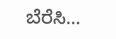ಬೆರೆಸಿ…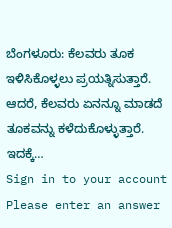ಬೆಂಗಳೂರು: ಕೆಲವರು ತೂಕ ಇಳಿಸಿಕೊಳ್ಳಲು ಪ್ರಯತ್ನಿಸುತ್ತಾರೆ. ಆದರೆ, ಕೆಲವರು ಏನನ್ನೂ ಮಾಡದೆ ತೂಕವನ್ನು ಕಳೆದುಕೊಳ್ಳುತ್ತಾರೆ. ಇದಕ್ಕೆ…
Sign in to your account
Please enter an answer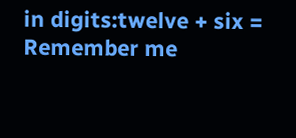in digits:twelve + six =
Remember me